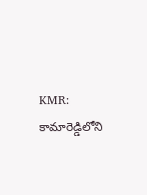KMR: కామారెడ్డిలోని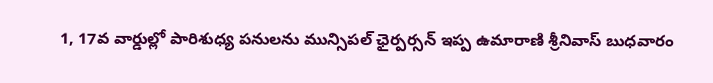1, 17వ వార్డుల్లో పారిశుధ్య పనులను మున్సిపల్ ఛైర్పర్సన్ ఇప్ప ఉమారాణి శ్రీనివాస్ బుధవారం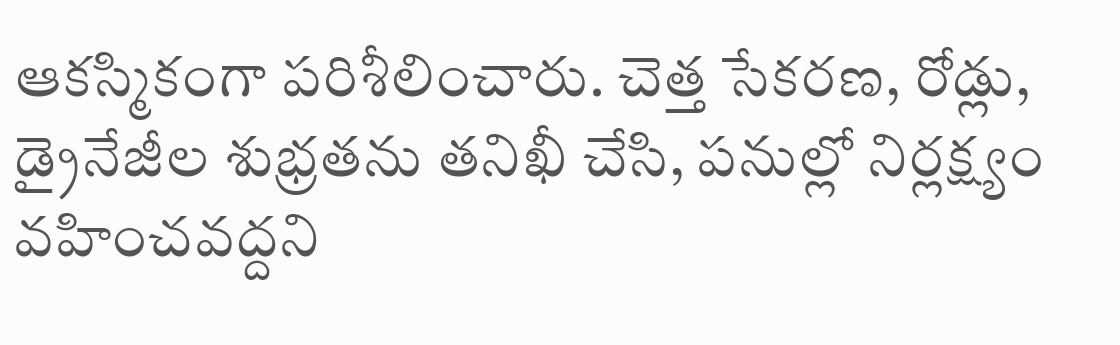ఆకస్మికంగా పరిశీలించారు. చెత్త సేకరణ, రోడ్లు, డ్రైనేజీల శుభ్రతను తనిఖీ చేసి, పనుల్లో నిర్లక్ష్యం వహించవద్దని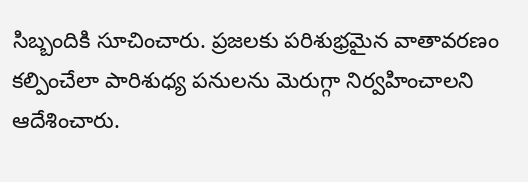సిబ్బందికి సూచించారు. ప్రజలకు పరిశుభ్రమైన వాతావరణం కల్పించేలా పారిశుధ్య పనులను మెరుగ్గా నిర్వహించాలని ఆదేశించారు.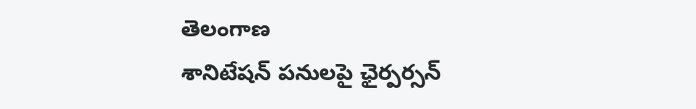తెలంగాణ
శానిటేషన్ పనులపై ఛైర్పర్సన్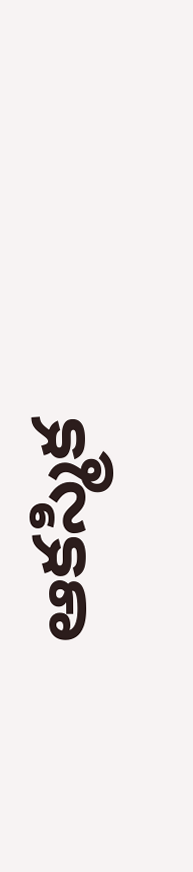ఆకస్మిక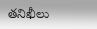తనిఖీలు